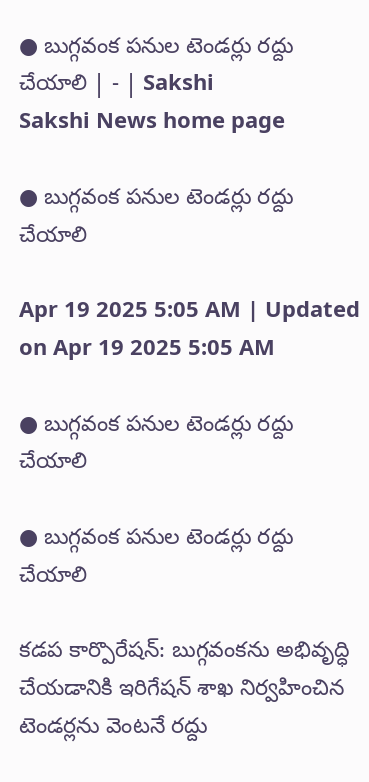● బుగ్గవంక పనుల టెండర్లు రద్దు చేయాలి | - | Sakshi
Sakshi News home page

● బుగ్గవంక పనుల టెండర్లు రద్దు చేయాలి

Apr 19 2025 5:05 AM | Updated on Apr 19 2025 5:05 AM

● బుగ్గవంక పనుల టెండర్లు రద్దు చేయాలి

● బుగ్గవంక పనుల టెండర్లు రద్దు చేయాలి

కడప కార్పొరేషన్‌: బుగ్గవంకను అభివృద్ధి చేయడానికి ఇరిగేషన్‌ శాఖ నిర్వహించిన టెండర్లను వెంటనే రద్దు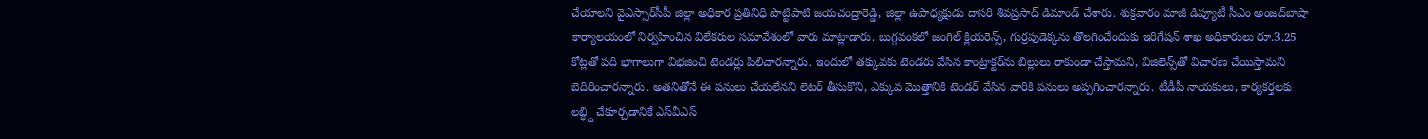చేయాలని వైఎస్సార్‌సీపీ జిల్లా అధికార ప్రతినిధి పొట్టిపాటి జయచంద్రారెడ్డి, జిల్లా ఉపాధ్యక్షుడు దాసరి శివప్రసాద్‌ డిమాండ్‌ చేశారు. శుక్రవారం మాజీ డిప్యూటీ సీఎం అంజద్‌బాషా కార్యాలయంలో నిర్వహించిన విలేకరుల సమావేశంలో వారు మాట్లాడారు. బుగ్గవంకలో జంగిల్‌ క్లియరెన్స్‌, గుర్రపుడెక్కను తొలగించేందుకు ఇరిగేషన్‌ శాఖ అధికారులు రూ.3.25 కోట్లతో పది భాగాలుగా విభజించి టెండర్లు పిలిచారన్నారు. ఇందులో తక్కువకు టెండరు వేసిన కాంట్రాక్టర్‌ను బిల్లులు రాకుండా చేస్తామని, విజిలెన్స్‌తో విచారణ చేయిస్తామని బెదిరించారన్నారు. అతనితోనే ఈ పనులు చేయలేనని లెటర్‌ తీసుకొని, ఎక్కువ మొత్తానికి టెండర్‌ వేసిన వారికి పనులు అప్పగించారన్నారు. టీడీపీ నాయకులు, కార్యకర్తలకు లబ్ధ్ది చేకూర్చడానికే ఎస్‌వీఎస్‌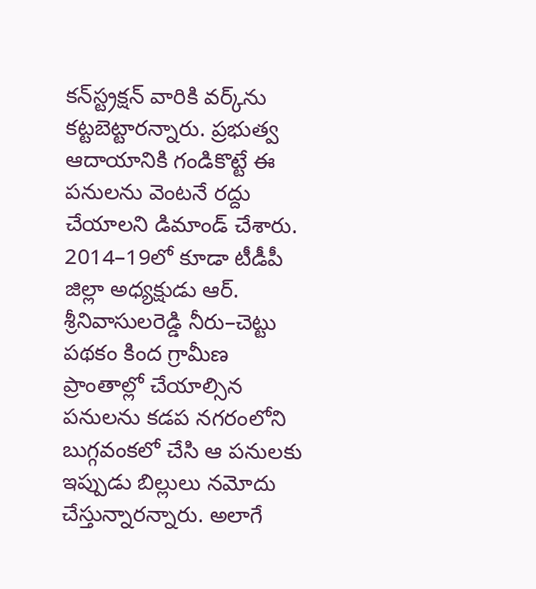కన్‌స్ట్రక్షన్‌ వారికి వర్క్‌ను కట్టబెట్టారన్నారు. ప్రభుత్వ ఆదాయానికి గండికొట్టే ఈ పనులను వెంటనే రద్దు చేయాలని డిమాండ్‌ చేశారు. 2014–19లో కూడా టీడీపీ జిల్లా అధ్యక్షుడు ఆర్‌. శ్రీనివాసులరెడ్డి నీరు–చెట్టు పథకం కింద గ్రామీణ ప్రాంతాల్లో చేయాల్సిన పనులను కడప నగరంలోని బుగ్గవంకలో చేసి ఆ పనులకు ఇప్పుడు బిల్లులు నమోదు చేస్తున్నారన్నారు. అలాగే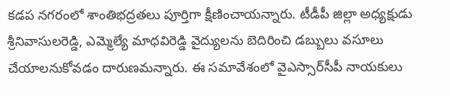కడప నగరంలో శాంతిభద్రతలు పూర్తిగా క్షీణించాయన్నారు. టీడీపీ జిల్లా అధ్యక్షుడు శ్రీనివాసులరెడ్డి, ఎమ్మెల్యే మాధవిరెడ్డి వైద్యులను బెదిరించి డబ్బులు వసూలు చేయాలనుకోవడం దారుణమన్నారు. ఈ సమావేశంలో వైఎస్సార్‌సీపీ నాయకులు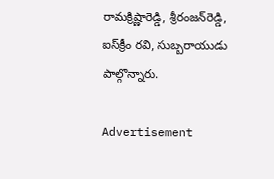రామక్రిష్ణారెడ్డి, శ్రీరంజన్‌రెడ్డి, ఐస్‌క్రీం రవి, సుబ్బరాయుడు పాల్గొన్నారు.

Advertisement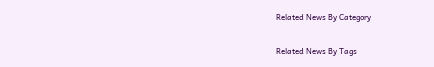Related News By Category

Related News By Tags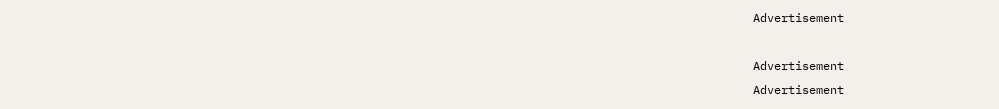Advertisement

Advertisement
Advertisement